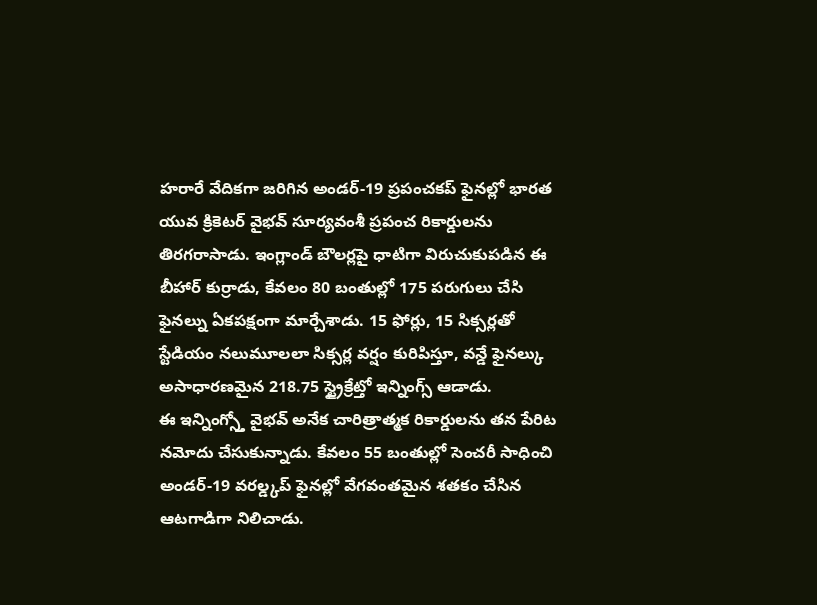హరారే వేదికగా జరిగిన అండర్-19 ప్రపంచకప్ ఫైనల్లో భారత యువ క్రికెటర్ వైభవ్ సూర్యవంశీ ప్రపంచ రికార్డులను తిరగరాసాడు. ఇంగ్లాండ్ బౌలర్లపై ధాటిగా విరుచుకుపడిన ఈ బీహార్ కుర్రాడు, కేవలం 80 బంతుల్లో 175 పరుగులు చేసి ఫైనల్ను ఏకపక్షంగా మార్చేశాడు. 15 ఫోర్లు, 15 సిక్సర్లతో స్టేడియం నలుమూలలా సిక్సర్ల వర్షం కురిపిస్తూ, వన్డే ఫైనల్కు అసాధారణమైన 218.75 స్ట్రైక్రేట్తో ఇన్నింగ్స్ ఆడాడు.
ఈ ఇన్నింగ్స్తో వైభవ్ అనేక చారిత్రాత్మక రికార్డులను తన పేరిట నమోదు చేసుకున్నాడు. కేవలం 55 బంతుల్లో సెంచరీ సాధించి అండర్-19 వరల్డ్కప్ ఫైనల్లో వేగవంతమైన శతకం చేసిన ఆటగాడిగా నిలిచాడు.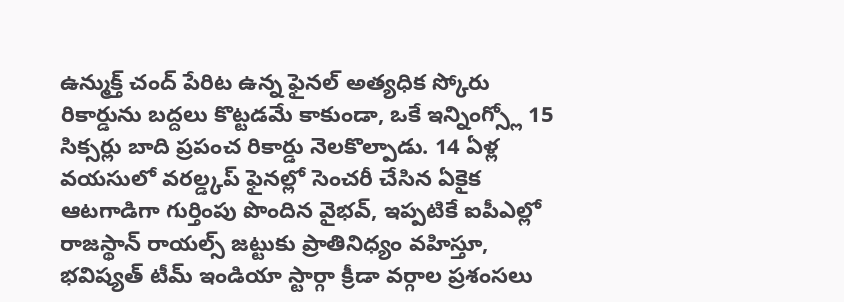ఉన్ముక్త్ చంద్ పేరిట ఉన్న ఫైనల్ అత్యధిక స్కోరు రికార్డును బద్దలు కొట్టడమే కాకుండా, ఒకే ఇన్నింగ్స్లో 15 సిక్సర్లు బాది ప్రపంచ రికార్డు నెలకొల్పాడు. 14 ఏళ్ల వయసులో వరల్డ్కప్ ఫైనల్లో సెంచరీ చేసిన ఏకైక ఆటగాడిగా గుర్తింపు పొందిన వైభవ్, ఇప్పటికే ఐపీఎల్లో రాజస్థాన్ రాయల్స్ జట్టుకు ప్రాతినిధ్యం వహిస్తూ, భవిష్యత్ టీమ్ ఇండియా స్టార్గా క్రీడా వర్గాల ప్రశంసలు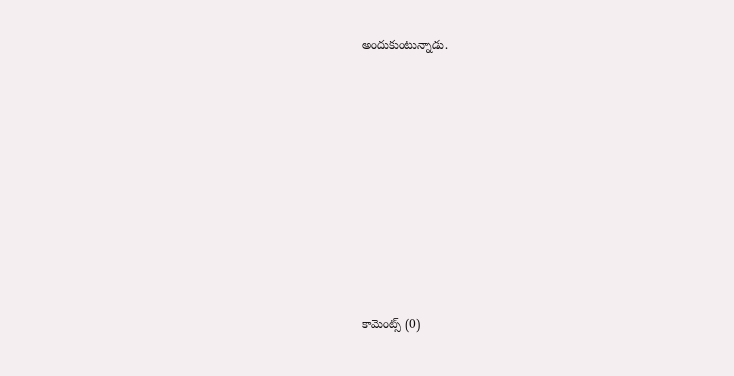అందుకుంటున్నాడు.










కామెంట్స్ (0)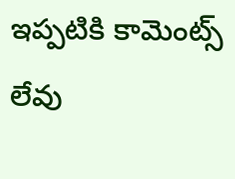ఇప్పటికి కామెంట్స్ లేవు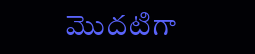మొదటిగా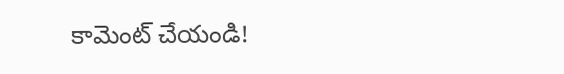కామెంట్ చేయండి!